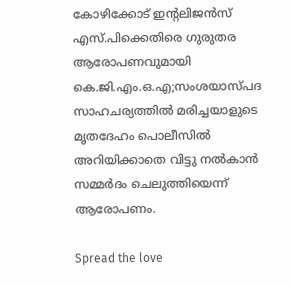കോഴിക്കോട് ഇന്‍റലിജന്‍സ് എസ്.പിക്കെതിരെ ഗുരുതര ആരോപണവുമായി കെ.ജി.എം.ഒ.എ;സംശയാസ്പദ സാഹചര്യത്തില്‍ മരിച്ചയാളുടെ മൃതദേഹം പൊലീസില്‍ അറിയിക്കാതെ വിട്ടു നല്‍കാന്‍ സമ്മര്‍ദം ചെലുത്തിയെന്ന് ആരോപണം.

Spread the love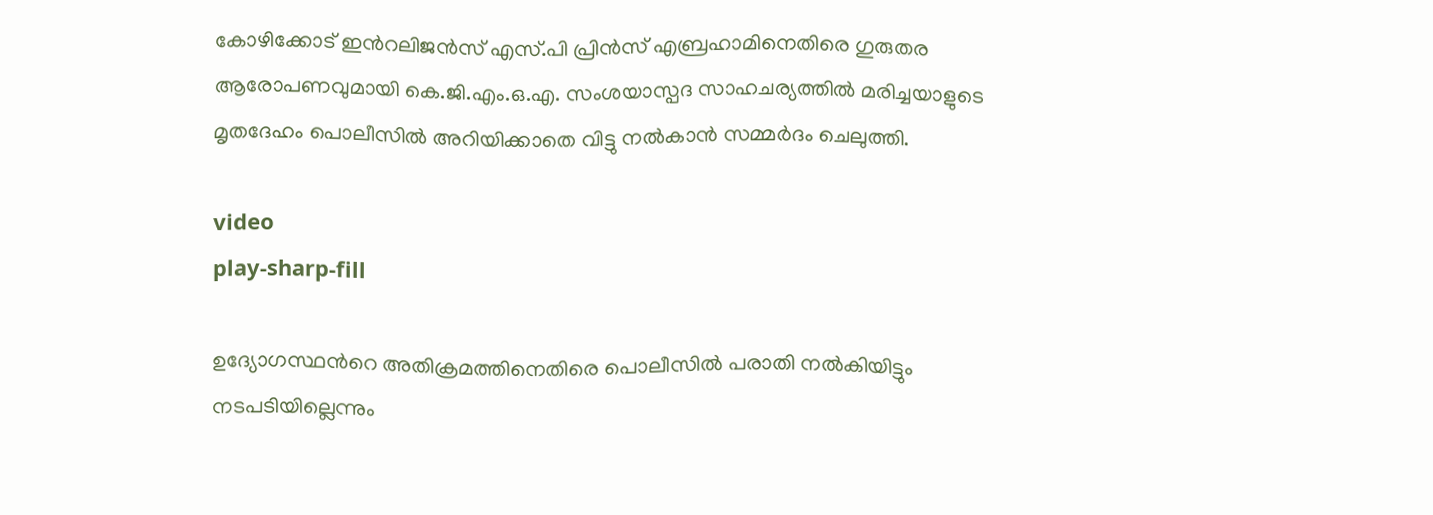കോഴിക്കോട് ഇന്‍റലിജന്‍സ് എസ്.പി പ്രിന്‍സ് എബ്രഹാമിനെതിരെ ഗുരുതര ആരോപണവുമായി കെ.ജി.എം.ഒ.എ. സംശയാസ്പദ സാഹചര്യത്തില്‍ മരിച്ചയാളുടെ മൃതദേഹം പൊലീസില്‍ അറിയിക്കാതെ വിട്ടു നല്‍കാന്‍ സമ്മര്‍ദം ചെലുത്തി.

video
play-sharp-fill

ഉദ്യോഗസ്ഥന്‍റെ അതിക്രമത്തിനെതിരെ പൊലീസില്‍ പരാതി നല്‍കിയിട്ടും നടപടിയില്ലെന്നും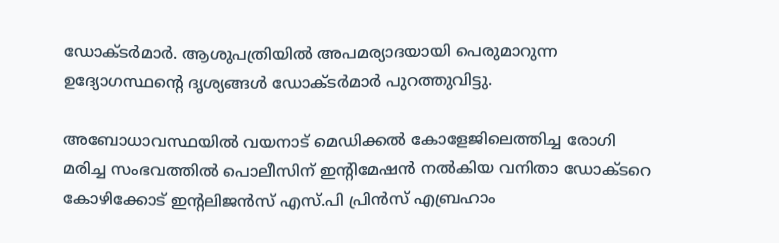ഡോക്ടര്‍മാര്‍. ആശുപത്രിയില്‍ അപമര്യാദയായി പെരുമാറുന്ന ഉദ്യോഗസ്ഥന്‍റെ ദൃശ്യങ്ങള്‍ ഡോക്ടര്‍മാര്‍ പുറത്തുവിട്ടു.

അബോധാവസ്ഥയില്‍ വയനാട് മെഡിക്കല്‍ കോളേജിലെത്തിച്ച രോഗി മരിച്ച സംഭവത്തില്‍ പൊലീസിന് ഇന്‍റിമേഷന്‍ നല്‍കിയ വനിതാ ഡോക്ടറെ കോഴിക്കോട് ഇന്‍റലിജന്‍സ് എസ്.പി പ്രിന്‍സ് എബ്രഹാം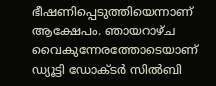ഭീഷണിപ്പെടുത്തിയെന്നാണ് ആക്ഷേപം. ഞായറാഴ്ച വൈകുന്നേരത്തോടെയാണ് ഡ്യൂട്ടി ഡോക്ടര്‍ സില്‍ബി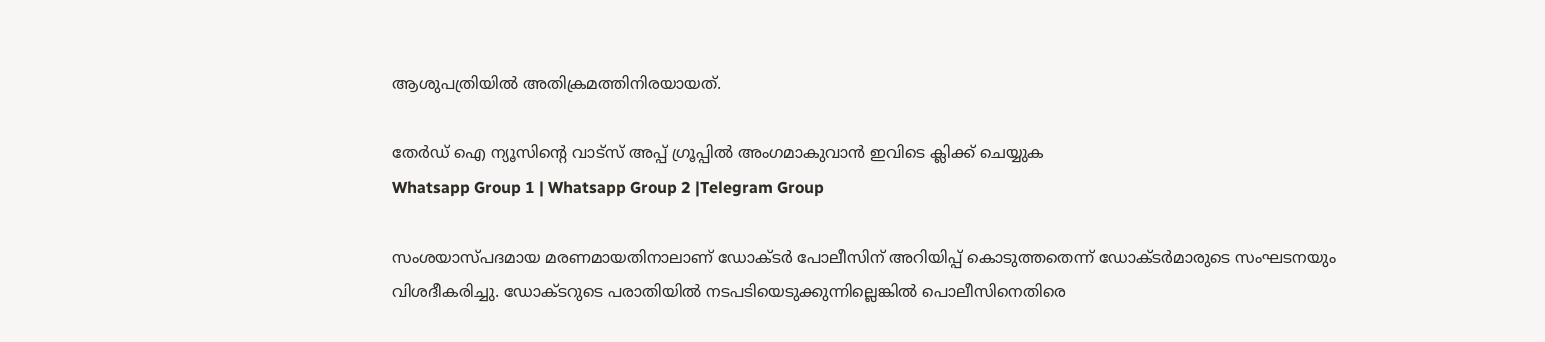ആശുപത്രിയില്‍ അതിക്രമത്തിനിരയായത്.

തേർഡ് ഐ ന്യൂസിന്റെ വാട്സ് അപ്പ് ഗ്രൂപ്പിൽ അംഗമാകുവാൻ ഇവിടെ ക്ലിക്ക് ചെയ്യുക
Whatsapp Group 1 | Whatsapp Group 2 |Telegram Group

സംശയാസ്പദമായ മരണമായതിനാലാണ് ഡോക്ടര്‍ പോലീസിന് അറിയിപ്പ് കൊടുത്തതെന്ന് ഡോക്ടര്‍മാരുടെ സംഘടനയും വിശദീകരിച്ചു. ഡോക്ടറുടെ പരാതിയില്‍ നടപടിയെടുക്കുന്നില്ലെങ്കില്‍ പൊലീസിനെതിരെ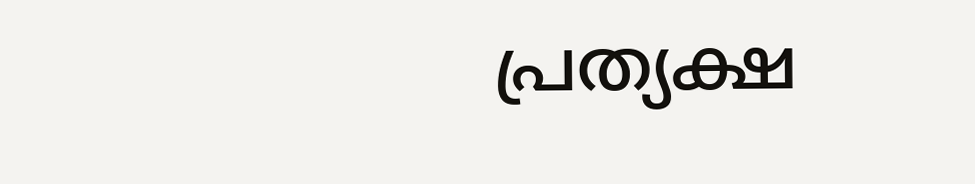പ്രത്യക്ഷ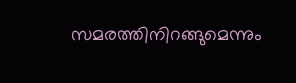സമരത്തിനിറങ്ങുമെന്നും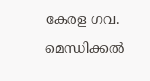കേരള ഗവ. മെന്ധിക്കല്‍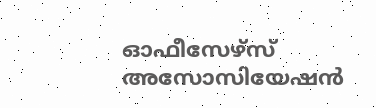ഓഫീസേഴ്സ് അസോസിയേഷന്‍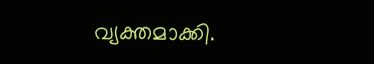വ്യക്തമാക്കി.